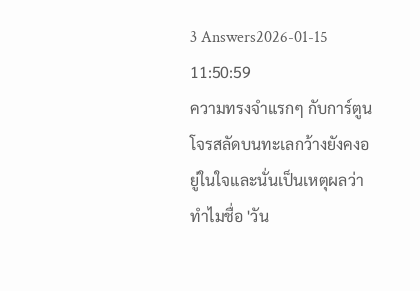3 Answers2026-01-15 11:50:59
ความทรงจำแรกๆ กับการ์ตูนโจรสลัดบนทะเลกว้างยังคงอยู่ในใจและนั่นเป็นเหตุผลว่าทำไมชื่อ 'วัน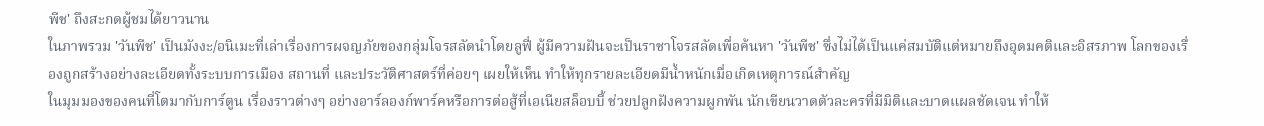พีช' ถึงสะกดผู้ชมได้ยาวนาน
ในภาพรวม 'วันพีช' เป็นมังงะ/อนิเมะที่เล่าเรื่องการผจญภัยของกลุ่มโจรสลัดนำโดยลูฟี่ ผู้มีความฝันจะเป็นราชาโจรสลัดเพื่อค้นหา 'วันพีช' ซึ่งไม่ได้เป็นแค่สมบัติแต่หมายถึงอุดมคติและอิสรภาพ โลกของเรื่องถูกสร้างอย่างละเอียดทั้งระบบการเมือง สถานที่ และประวัติศาสตร์ที่ค่อยๆ เผยให้เห็น ทำให้ทุกรายละเอียดมีน้ำหนักเมื่อเกิดเหตุการณ์สำคัญ
ในมุมมองของคนที่โตมากับการ์ตูน เรื่องราวต่างๆ อย่างอาร์ลองก์พาร์คหรือการต่อสู้ที่เอเนียสล็อบบี้ ช่วยปลูกฝังความผูกพัน นักเขียนวาดตัวละครที่มีมิติและบาดแผลชัดเจน ทำให้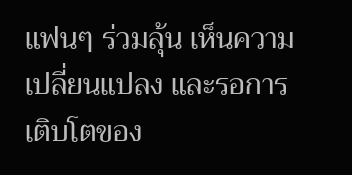แฟนๆ ร่วมลุ้น เห็นความเปลี่ยนแปลง และรอการเติบโตของ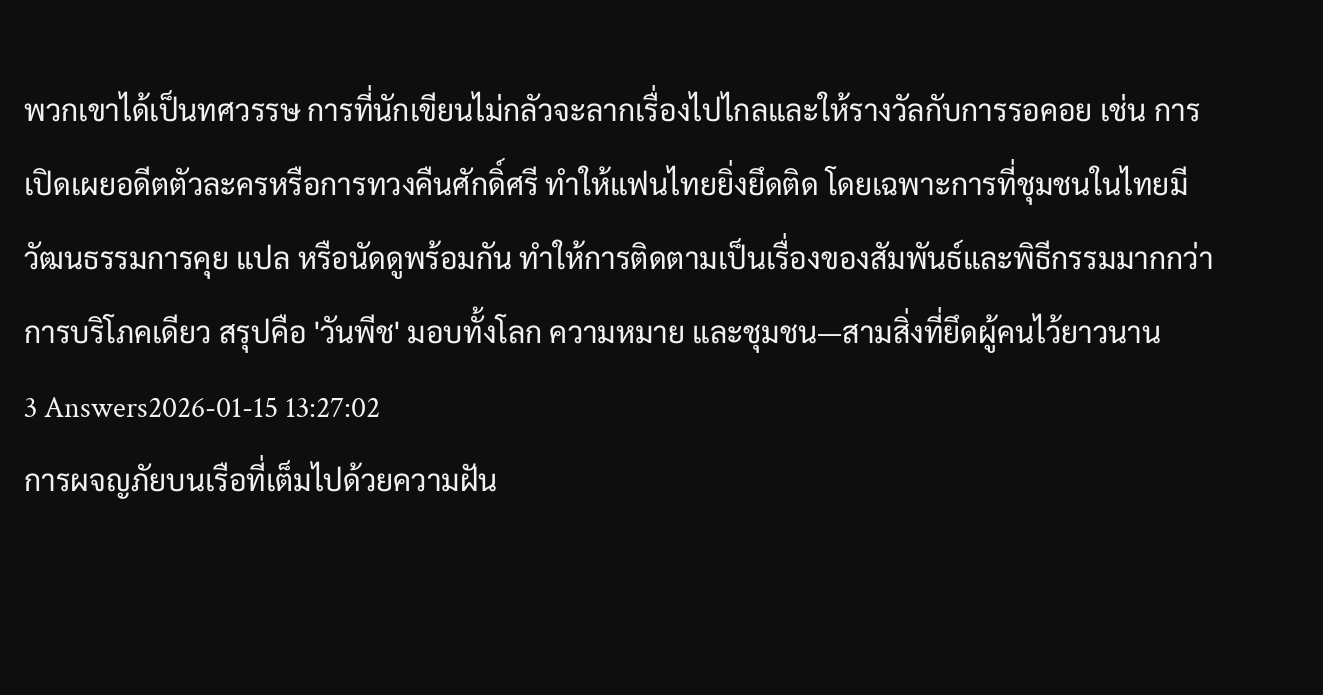พวกเขาได้เป็นทศวรรษ การที่นักเขียนไม่กลัวจะลากเรื่องไปไกลและให้รางวัลกับการรอคอย เช่น การเปิดเผยอดีตตัวละครหรือการทวงคืนศักดิ์ศรี ทำให้แฟนไทยยิ่งยึดติด โดยเฉพาะการที่ชุมชนในไทยมีวัฒนธรรมการคุย แปล หรือนัดดูพร้อมกัน ทำให้การติดตามเป็นเรื่องของสัมพันธ์และพิธีกรรมมากกว่าการบริโภคเดียว สรุปคือ 'วันพีช' มอบทั้งโลก ความหมาย และชุมชน—สามสิ่งที่ยึดผู้คนไว้ยาวนาน
3 Answers2026-01-15 13:27:02
การผจญภัยบนเรือที่เต็มไปด้วยความฝัน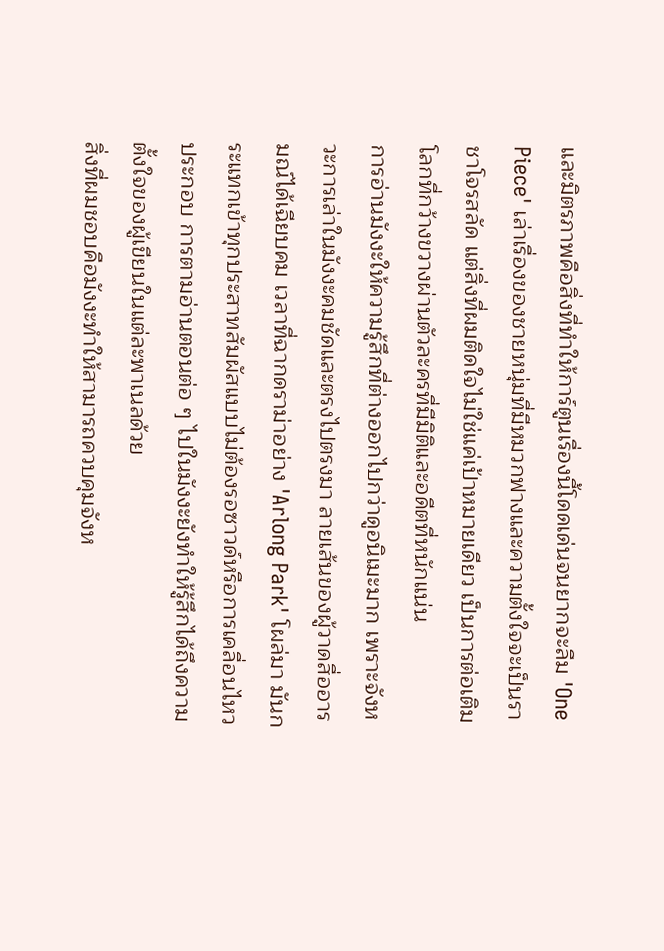และมิตรภาพคือสิ่งที่ทำให้การ์ตูนเรื่องนี้โดดเด่นจนยากจะลืม 'One Piece' เล่าเรื่องของชายหนุ่มที่มีหมวกฟางและความตั้งใจจะเป็นราชาโจรสลัด แต่สิ่งที่ผมติดใจไม่ใช่แค่เป้าหมายเดียว เป็นการต่อเติมโลกที่กว้างขวางผ่านตัวละครที่มีมิติและอดีตที่หนักแน่น
การอ่านมังงะให้ความรู้สึกที่ต่างออกไปกว่าดูอนิเมะมาก เพราะจังหวะการเล่าในมังงะคมชัดและตรงไปตรงมา ลายเส้นของผู้วาดสื่ออารมณ์ได้เฉียบคม เวลาที่ฉากดราม่าอย่าง 'Arlong Park' โผล่มา มันกระแทกเข้าทุกประสาทสัมผัสแบบไม่ต้องรอซาวด์หรือการเคลื่อนไหวประกอบ การตามอ่านตอนต่อ ๆ ไปในมังงะยังทำให้รู้สึกได้ถึงความตั้งใจของผู้เขียนในแต่ละพาเนลด้วย
สิ่งที่ผมชอบคือมังงะทำให้สามารถควบคุมจังห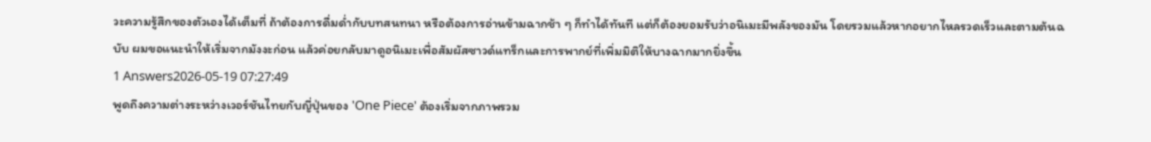วะความรู้สึกของตัวเองได้เต็มที่ ถ้าต้องการดื่มด่ำกับบทสนทนา หรือต้องการอ่านข้ามฉากช้า ๆ ก็ทำได้ทันที แต่ก็ต้องยอมรับว่าอนิเมะมีพลังของมัน โดยรวมแล้วหากอยากไหลรวดเร็วและตามต้นฉบับ ผมขอแนะนำให้เริ่มจากมังงะก่อน แล้วค่อยกลับมาดูอนิเมะเพื่อสัมผัสซาวด์แทร็กและการพากย์ที่เพิ่มมิติให้บางฉากมากยิ่งขึ้น
1 Answers2026-05-19 07:27:49
พูดถึงความต่างระหว่างเวอร์ชันไทยกับญี่ปุ่นของ 'One Piece' ต้องเริ่มจากภาพรวม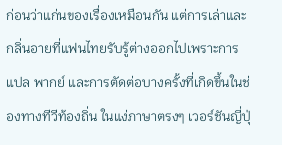ก่อนว่าแก่นของเรื่องเหมือนกัน แต่การเล่าและกลิ่นอายที่แฟนไทยรับรู้ต่างออกไปเพราะการแปล พากย์ และการตัดต่อบางครั้งที่เกิดขึ้นในช่องทางทีวีท้องถิ่น ในแง่ภาษาตรงๆ เวอร์ชันญี่ปุ่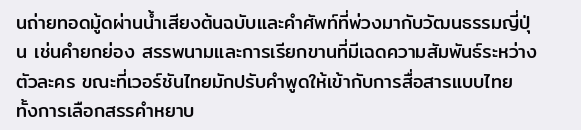นถ่ายทอดมู้ดผ่านน้ำเสียงต้นฉบับและคำศัพท์ที่พ่วงมากับวัฒนธรรมญี่ปุ่น เช่นคำยกย่อง สรรพนามและการเรียกขานที่มีเฉดความสัมพันธ์ระหว่างตัวละคร ขณะที่เวอร์ชันไทยมักปรับคำพูดให้เข้ากับการสื่อสารแบบไทย ทั้งการเลือกสรรคำหยาบ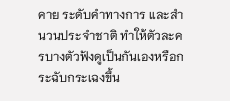คาย ระดับคำทางการ และสำนวนประจำชาติ ทำให้ตัวละครบางตัวฟังดูเป็นกันเองหรือกระฉับกระเฉงขึ้น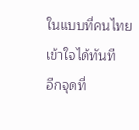ในแบบที่คนไทยเข้าใจได้ทันที
อีกจุดที่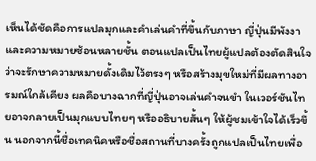เห็นได้ชัดคือการแปลมุกและคำเล่นคำที่ขึ้นกับภาษา ญี่ปุ่นมีพังงาและความหมายซ้อนหลายชั้น ตอนแปลเป็นไทยผู้แปลต้องตัดสินใจว่าจะรักษาความหมายดั้งเดิมไว้ตรงๆ หรือสร้างมุขใหม่ที่มีผลทางอารมณ์ใกล้เคียง ผลคือบางฉากที่ญี่ปุ่นอาจเล่นคำจนขำ ในเวอร์ชันไทยอาจกลายเป็นมุกแบบไทยๆ หรืออธิบายสั้นๆ ให้ผู้ชมเข้าใจได้เร็วขึ้น นอกจากนี้ชื่อเทคนิคหรือชื่อสถานที่บางครั้งถูกแปลเป็นไทยเพื่อ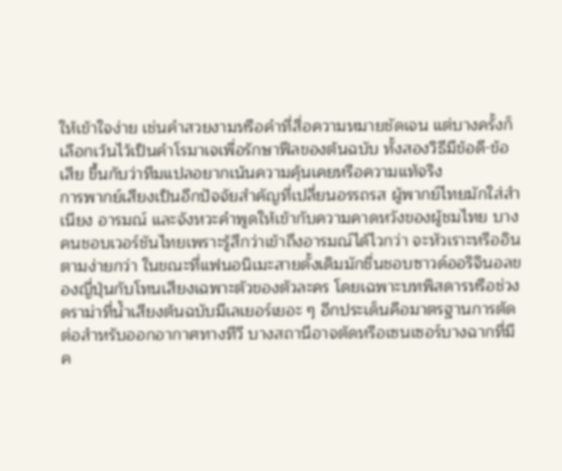ให้เข้าใจง่าย เช่นคำสวยงามหรือคำที่สื่อความหมายชัดเจน แต่บางครั้งก็เลือกเว้นไว้เป็นคำโรมาเจเพื่อรักษาฟีลของต้นฉบับ ทั้งสองวิธีมีข้อดี-ข้อเสีย ขึ้นกับว่าทีมแปลอยากเน้นความคุ้นเคยหรือความแท้จริง
การพากย์เสียงเป็นอีกปัจจัยสำคัญที่เปลี่ยนอรรถรส ผู้พากย์ไทยมักใส่สำเนียง อารมณ์ และจังหวะคำพูดให้เข้ากับความคาดหวังของผู้ชมไทย บางคนชอบเวอร์ชันไทยเพราะรู้สึกว่าเข้าถึงอารมณ์ได้ไวกว่า จะหัวเราะหรืออินตามง่ายกว่า ในขณะที่แฟนอนิเมะสายดั้งเดิมมักชื่นชอบซาวด์ออริจินอลของญี่ปุ่นกับโทนเสียงเฉพาะตัวของตัวละคร โดยเฉพาะบทพิสดารหรือช่วงดราม่าที่น้ำเสียงต้นฉบับมีเลเยอร์เยอะ ๆ อีกประเด็นคือมาตรฐานการตัดต่อสำหรับออกอากาศทางทีวี บางสถานีอาจตัดหรือเซนเซอร์บางฉากที่มีค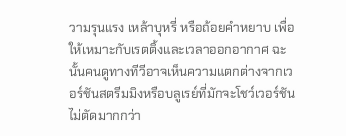วามรุนแรง เหล้าบุหรี่ หรือถ้อยคำหยาบ เพื่อให้เหมาะกับเรตติ้งและเวลาออกอากาศ ฉะนั้นคนดูทางทีวีอาจเห็นความแตกต่างจากเวอร์ชันสตรีมมิงหรือบลูเรย์ที่มักจะโชว์เวอร์ชันไม่ตัดมากกว่า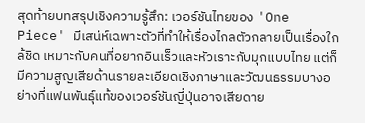สุดท้ายบทสรุปเชิงความรู้สึก: เวอร์ชันไทยของ 'One Piece' มีเสน่ห์เฉพาะตัวที่ทำให้เรื่องไกลตัวกลายเป็นเรื่องใกล้ชิด เหมาะกับคนที่อยากอินเร็วและหัวเราะกับมุกแบบไทย แต่ก็มีความสูญเสียด้านรายละเอียดเชิงภาษาและวัฒนธรรมบางอย่างที่แฟนพันธุ์แท้ของเวอร์ชันญี่ปุ่นอาจเสียดาย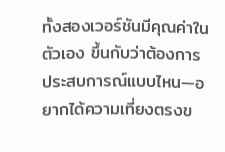ทั้งสองเวอร์ชันมีคุณค่าในตัวเอง ขึ้นกับว่าต้องการประสบการณ์แบบไหน—อยากได้ความเที่ยงตรงข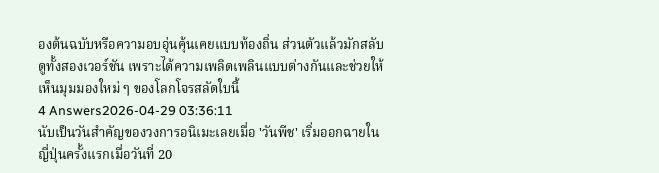องต้นฉบับหรือความอบอุ่นคุ้นเคยแบบท้องถิ่น ส่วนตัวแล้วมักสลับดูทั้งสองเวอร์ชัน เพราะได้ความเพลิดเพลินแบบต่างกันและช่วยให้เห็นมุมมองใหม่ ๆ ของโลกโจรสลัดใบนี้
4 Answers2026-04-29 03:36:11
นับเป็นวันสำคัญของวงการอนิเมะเลยเมื่อ 'วันพีช' เริ่มออกฉายในญี่ปุ่นครั้งแรกเมื่อวันที่ 20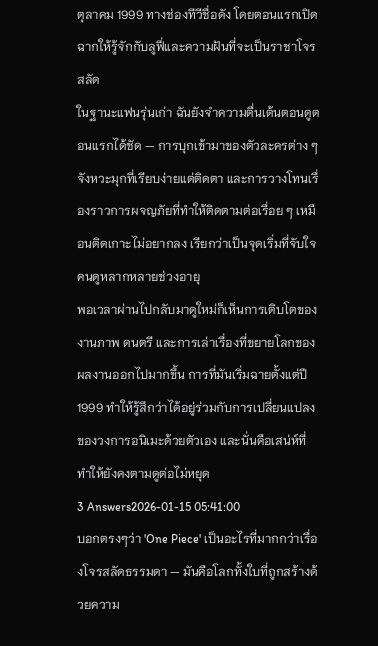ตุลาคม 1999 ทางช่องทีวีชื่อดัง โดยตอนแรกเปิดฉากให้รู้จักกับลูฟี่และความฝันที่จะเป็นราชาโจรสลัด
ในฐานะแฟนรุ่นเก่า ฉันยังจำความตื่นเต้นตอนดูตอนแรกได้ชัด — การบุกเข้ามาของตัวละครต่าง ๆ จังหวะมุกที่เรียบง่ายแต่ติดตา และการวางโทนเรื่องราวการผจญภัยที่ทำให้ติดตามต่อเรื่อย ๆ เหมือนติดเกาะไม่อยากลง เรียกว่าเป็นจุดเริ่มที่จับใจคนดูหลากหลายช่วงอายุ
พอเวลาผ่านไปกลับมาดูใหม่ก็เห็นการเติบโตของงานภาพ ดนตรี และการเล่าเรื่องที่ขยายโลกของผลงานออกไปมากขึ้น การที่มันเริ่มฉายตั้งแต่ปี 1999 ทำให้รู้สึกว่าได้อยู่ร่วมกับการเปลี่ยนแปลงของวงการอนิเมะด้วยตัวเอง และนั่นคือเสน่ห์ที่ทำให้ยังคงตามดูต่อไม่หยุด
3 Answers2026-01-15 05:41:00
บอกตรงๆว่า 'One Piece' เป็นอะไรที่มากกว่าเรื่องโจรสลัดธรรมดา — มันคือโลกทั้งใบที่ถูกสร้างด้วยความ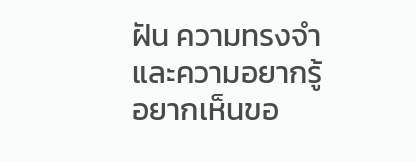ฝัน ความทรงจำ และความอยากรู้อยากเห็นขอ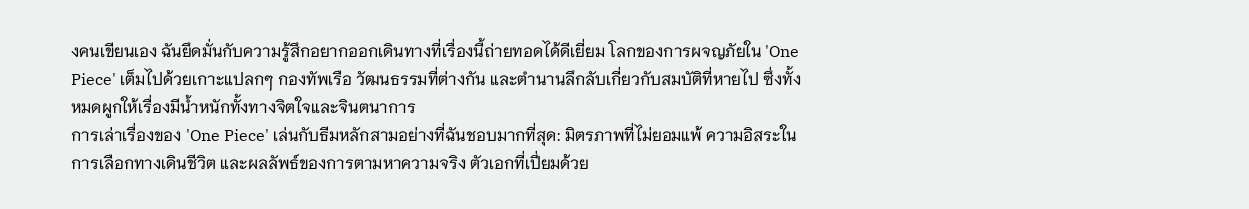งคนเขียนเอง ฉันยึดมั่นกับความรู้สึกอยากออกเดินทางที่เรื่องนี้ถ่ายทอดได้ดีเยี่ยม โลกของการผจญภัยใน 'One Piece' เต็มไปด้วยเกาะแปลกๆ กองทัพเรือ วัฒนธรรมที่ต่างกัน และตำนานลึกลับเกี่ยวกับสมบัติที่หายไป ซึ่งทั้งหมดผูกให้เรื่องมีน้ำหนักทั้งทางจิตใจและจินตนาการ
การเล่าเรื่องของ 'One Piece' เล่นกับธีมหลักสามอย่างที่ฉันชอบมากที่สุด: มิตรภาพที่ไม่ยอมแพ้ ความอิสระในการเลือกทางเดินชีวิต และผลลัพธ์ของการตามหาความจริง ตัวเอกที่เปี่ยมด้วย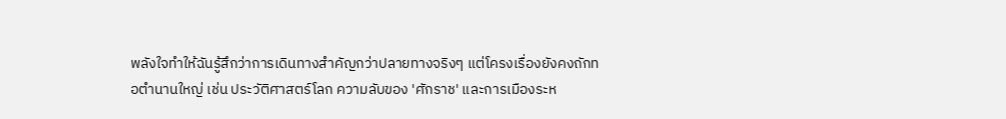พลังใจทำให้ฉันรู้สึกว่าการเดินทางสำคัญกว่าปลายทางจริงๆ แต่โครงเรื่องยังคงถักทอตำนานใหญ่ เช่น ประวัติศาสตร์โลก ความลับของ 'ศักราช' และการเมืองระห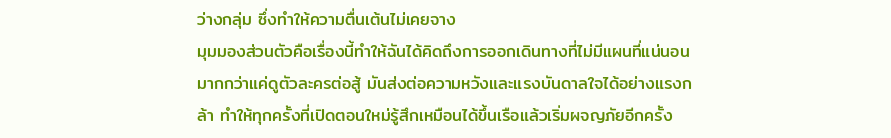ว่างกลุ่ม ซึ่งทำให้ความตื่นเต้นไม่เคยจาง
มุมมองส่วนตัวคือเรื่องนี้ทำให้ฉันได้คิดถึงการออกเดินทางที่ไม่มีแผนที่แน่นอนมากกว่าแค่ดูตัวละครต่อสู้ มันส่งต่อความหวังและแรงบันดาลใจได้อย่างแรงกล้า ทำให้ทุกครั้งที่เปิดตอนใหม่รู้สึกเหมือนได้ขึ้นเรือแล้วเริ่มผจญภัยอีกครั้ง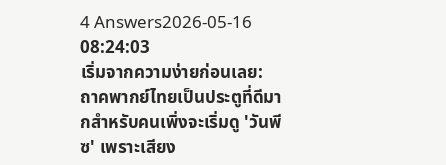4 Answers2026-05-16 08:24:03
เริ่มจากความง่ายก่อนเลย: ถาคพากย์ไทยเป็นประตูที่ดีมากสำหรับคนเพิ่งจะเริ่มดู 'วันพีซ' เพราะเสียง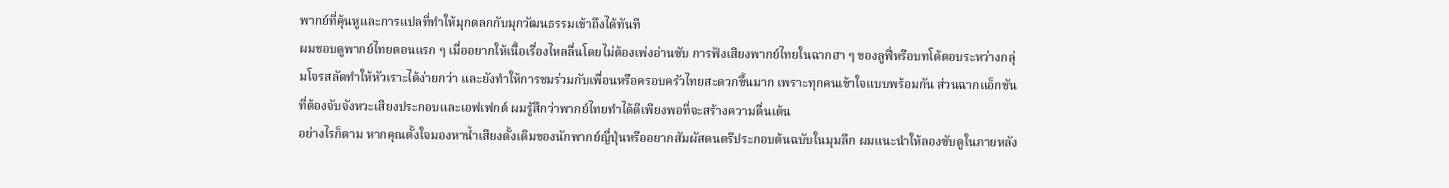พากย์ที่คุ้นหูและการแปลที่ทำให้มุกตลกกับมุกวัฒนธรรมเข้าถึงได้ทันที
ผมชอบดูพากย์ไทยตอนแรก ๆ เมื่ออยากให้เนื้อเรื่องไหลลื่นโดยไม่ต้องเพ่งอ่านซับ การฟังเสียงพากย์ไทยในฉากฮา ๆ ของลูฟี่หรือบทโต้ตอบระหว่างกลุ่มโจรสลัดทำให้หัวเราะได้ง่ายกว่า และยังทำให้การชมร่วมกับเพื่อนหรือครอบครัวไทยสะดวกขึ้นมาก เพราะทุกคนเข้าใจแบบพร้อมกัน ส่วนฉากแอ็กชันที่ต้องจับจังหวะเสียงประกอบและเอฟเฟกต์ ผมรู้สึกว่าพากย์ไทยทำได้ดีเพียงพอที่จะสร้างความตื่นเต้น
อย่างไรก็ตาม หากคุณตั้งใจมองหาน้ำเสียงดั้งเดิมของนักพากย์ญี่ปุ่นหรืออยากสัมผัสดนตรีประกอบต้นฉบับในมุมลึก ผมแนะนำให้ลองซับดูในภายหลัง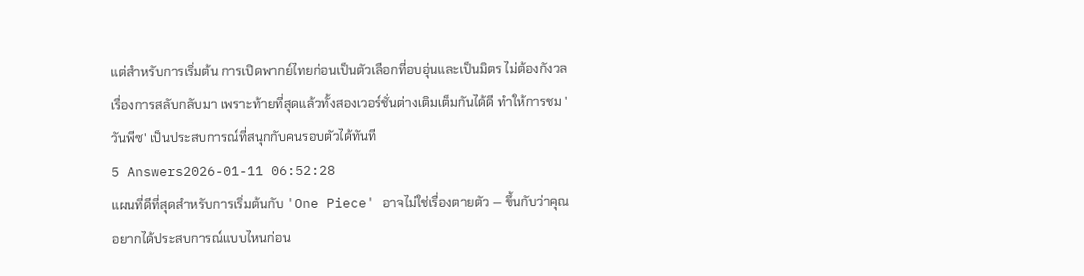แต่สำหรับการเริ่มต้น การเปิดพากย์ไทยก่อนเป็นตัวเลือกที่อบอุ่นและเป็นมิตร ไม่ต้องกังวลเรื่องการสลับกลับมา เพราะท้ายที่สุดแล้วทั้งสองเวอร์ชั่นต่างเติมเต็มกันได้ดี ทำให้การชม 'วันพีซ' เป็นประสบการณ์ที่สนุกกับคนรอบตัวได้ทันที
5 Answers2026-01-11 06:52:28
แผนที่ดีที่สุดสำหรับการเริ่มต้นกับ 'One Piece' อาจไม่ใช่เรื่องตายตัว — ขึ้นกับว่าคุณอยากได้ประสบการณ์แบบไหนก่อน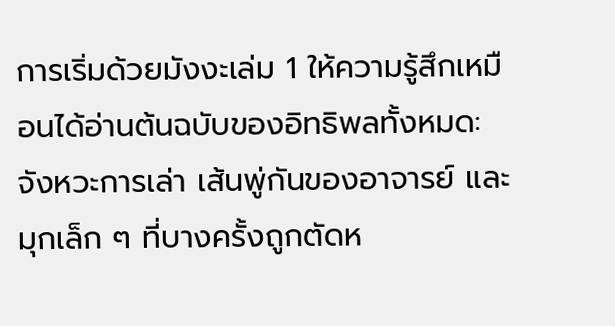การเริ่มด้วยมังงะเล่ม 1 ให้ความรู้สึกเหมือนได้อ่านต้นฉบับของอิทธิพลทั้งหมด: จังหวะการเล่า เส้นพู่กันของอาจารย์ และมุกเล็ก ๆ ที่บางครั้งถูกตัดห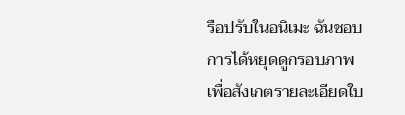รือปรับในอนิเมะ ฉันชอบการได้หยุดดูกรอบภาพเพื่อสังเกตรายละเอียดใบ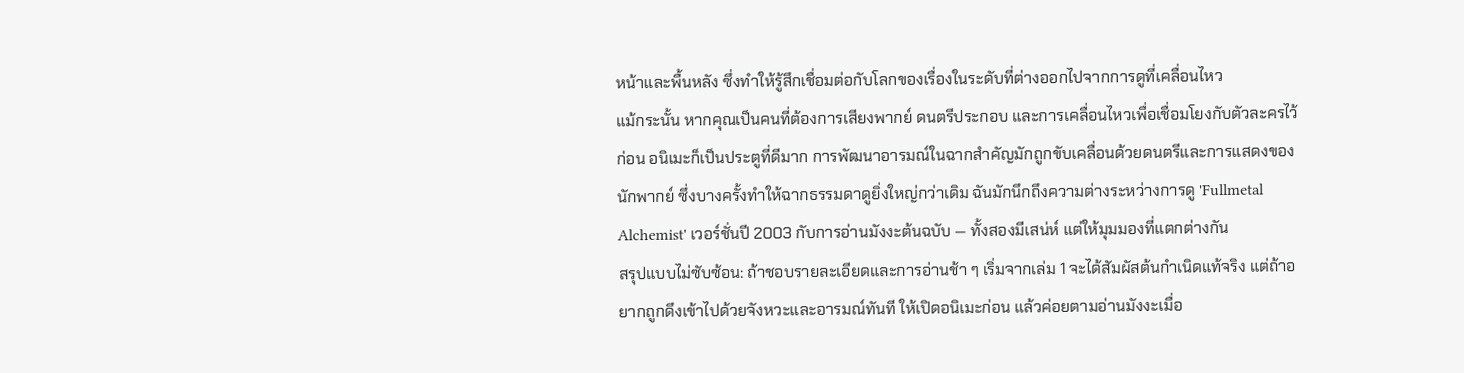หน้าและพื้นหลัง ซึ่งทำให้รู้สึกเชื่อมต่อกับโลกของเรื่องในระดับที่ต่างออกไปจากการดูที่เคลื่อนไหว
แม้กระนั้น หากคุณเป็นคนที่ต้องการเสียงพากย์ ดนตรีประกอบ และการเคลื่อนไหวเพื่อเชื่อมโยงกับตัวละครไว้ก่อน อนิเมะก็เป็นประตูที่ดีมาก การพัฒนาอารมณ์ในฉากสำคัญมักถูกขับเคลื่อนด้วยดนตรีและการแสดงของนักพากย์ ซึ่งบางครั้งทำให้ฉากธรรมดาดูยิ่งใหญ่กว่าเดิม ฉันมักนึกถึงความต่างระหว่างการดู 'Fullmetal Alchemist' เวอร์ชั่นปี 2003 กับการอ่านมังงะต้นฉบับ — ทั้งสองมีเสน่ห์ แต่ให้มุมมองที่แตกต่างกัน
สรุปแบบไม่ซับซ้อน: ถ้าชอบรายละเอียดและการอ่านช้า ๆ เริ่มจากเล่ม 1 จะได้สัมผัสต้นกำเนิดแท้จริง แต่ถ้าอยากถูกดึงเข้าไปด้วยจังหวะและอารมณ์ทันที ให้เปิดอนิเมะก่อน แล้วค่อยตามอ่านมังงะเมื่อ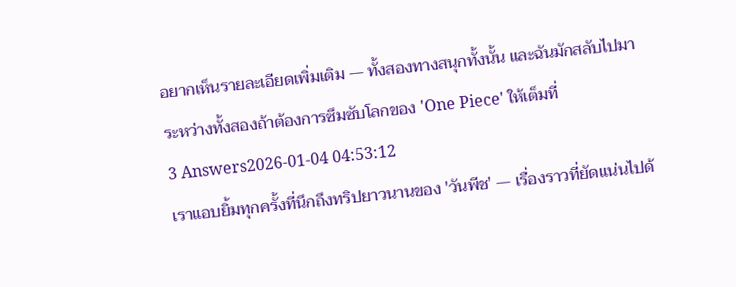อยากเห็นรายละเอียดเพิ่มเติม — ทั้งสองทางสนุกทั้งนั้น และฉันมักสลับไปมาระหว่างทั้งสองถ้าต้องการซึมซับโลกของ 'One Piece' ให้เต็มที่
3 Answers2026-01-04 04:53:12
เราแอบยิ้มทุกครั้งที่นึกถึงทริปยาวนานของ 'วันพีช' — เรื่องราวที่ยัดแน่นไปด้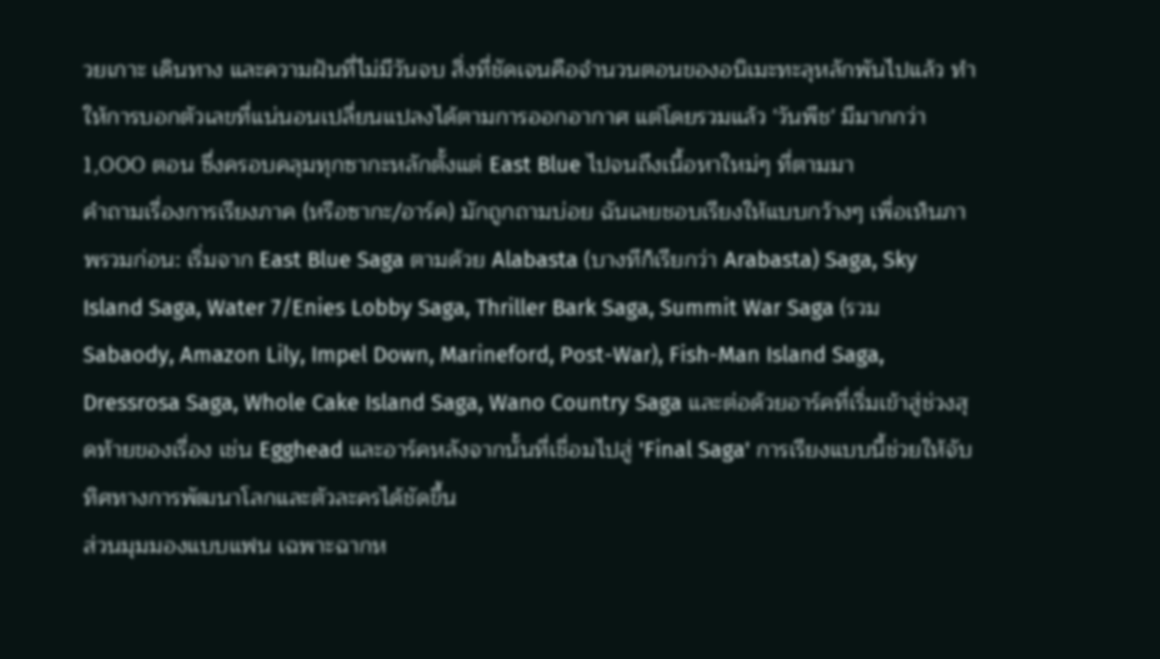วยเกาะ เดินทาง และความฝันที่ไม่มีวันจบ สิ่งที่ชัดเจนคือจำนวนตอนของอนิเมะทะลุหลักพันไปแล้ว ทำให้การบอกตัวเลขที่แน่นอนเปลี่ยนแปลงได้ตามการออกอากาศ แต่โดยรวมแล้ว 'วันพีช' มีมากกว่า 1,000 ตอน ซึ่งครอบคลุมทุกซากะหลักตั้งแต่ East Blue ไปจนถึงเนื้อหาใหม่ๆ ที่ตามมา
คำถามเรื่องการเรียงภาค (หรือซากะ/อาร์ค) มักถูกถามบ่อย ฉันเลยชอบเรียงให้แบบกว้างๆ เพื่อเห็นภาพรวมก่อน: เริ่มจาก East Blue Saga ตามด้วย Alabasta (บางทีก็เรียกว่า Arabasta) Saga, Sky Island Saga, Water 7/Enies Lobby Saga, Thriller Bark Saga, Summit War Saga (รวม Sabaody, Amazon Lily, Impel Down, Marineford, Post-War), Fish-Man Island Saga, Dressrosa Saga, Whole Cake Island Saga, Wano Country Saga และต่อด้วยอาร์คที่เริ่มเข้าสู่ช่วงสุดท้ายของเรื่อง เช่น Egghead และอาร์คหลังจากนั้นที่เชื่อมไปสู่ 'Final Saga' การเรียงแบบนี้ช่วยให้จับทิศทางการพัฒนาโลกและตัวละครได้ชัดขึ้น
ส่วนมุมมองแบบแฟน เฉพาะฉากห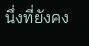นึ่งที่ยังคง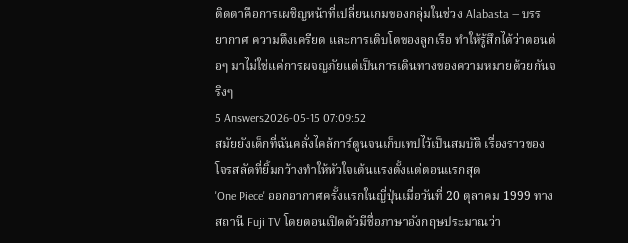ติดตาคือการเผชิญหน้าที่เปลี่ยนเกมของกลุ่มในช่วง Alabasta — บรรยากาศ ความตึงเครียด และการเติบโตของลูกเรือ ทำให้รู้สึกได้ว่าตอนต่อๆ มาไม่ใช่แค่การผจญภัยแต่เป็นการเดินทางของความหมายด้วยกันจริงๆ
5 Answers2026-05-15 07:09:52
สมัยยังเด็กที่ฉันคลั่งไคล้การ์ตูนจนเก็บเทปไว้เป็นสมบัติ เรื่องราวของโจรสลัดที่ยิ้มกว้างทำให้หัวใจเต้นแรงตั้งแต่ตอนแรกสุด
'One Piece' ออกอากาศครั้งแรกในญี่ปุ่นเมื่อวันที่ 20 ตุลาคม 1999 ทางสถานี Fuji TV โดยตอนเปิดตัวมีชื่อภาษาอังกฤษประมาณว่า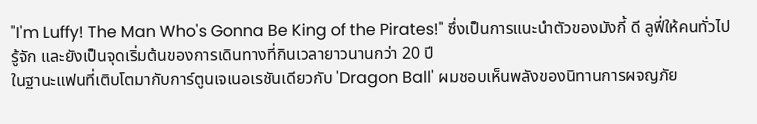"I'm Luffy! The Man Who's Gonna Be King of the Pirates!" ซึ่งเป็นการแนะนำตัวของมังกี้ ดี ลูฟี่ให้คนทั่วไปรู้จัก และยังเป็นจุดเริ่มต้นของการเดินทางที่กินเวลายาวนานกว่า 20 ปี
ในฐานะแฟนที่เติบโตมากับการ์ตูนเจเนอเรชันเดียวกับ 'Dragon Ball' ผมชอบเห็นพลังของนิทานการผจญภัย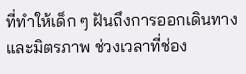ที่ทำให้เด็ก ๆ ฝันถึงการออกเดินทางและมิตรภาพ ช่วงเวลาที่ช่อง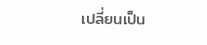เปลี่ยนเป็น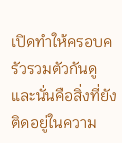เปิดทำให้ครอบครัวรวมตัวกันดู และนั่นคือสิ่งที่ยังติดอยู่ในความ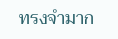ทรงจำมาก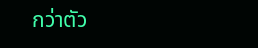กว่าตัว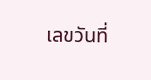เลขวันที่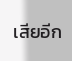เสียอีก